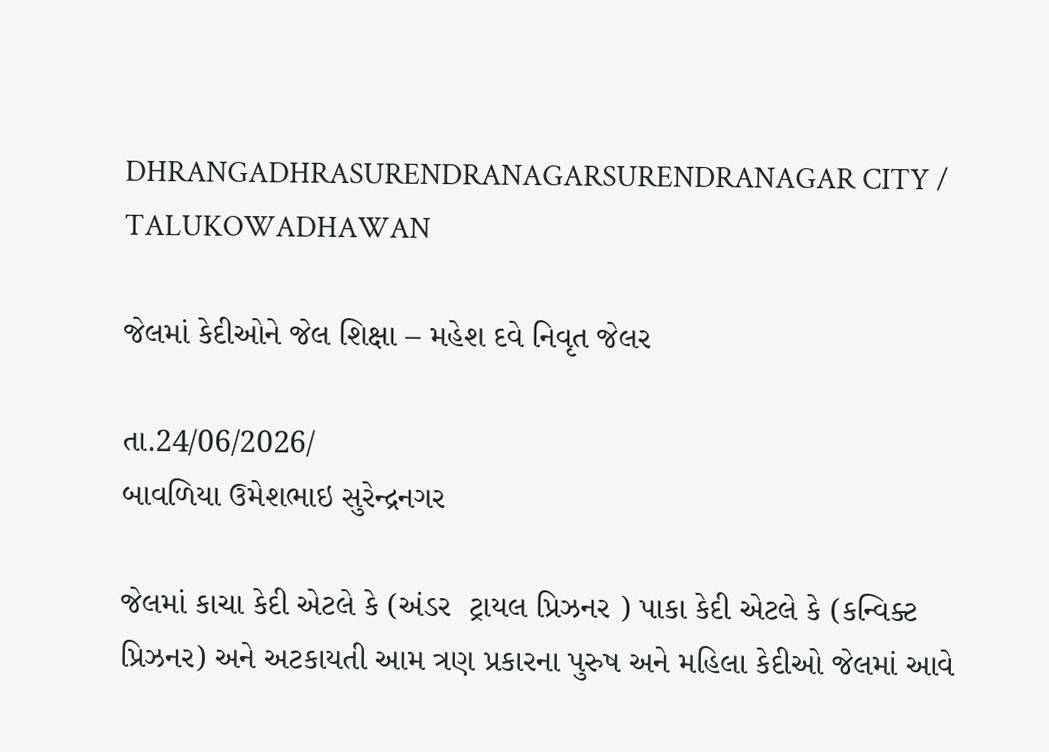DHRANGADHRASURENDRANAGARSURENDRANAGAR CITY / TALUKOWADHAWAN

જેલમાં કેદીઓને જેલ શિક્ષા – મહેશ દવે નિવૃત જેલર

તા.24/06/2026/
બાવળિયા ઉમેશભાઇ સુરેન્દ્રનગર

જેલમાં કાચા કેદી એટલે કે (અંડર  ટ્રાયલ પ્રિઝનર ) પાકા કેદી એટલે કે (કન્વિક્ટ પ્રિઝનર) અને અટકાયતી આમ ત્રણ પ્રકારના પુરુષ અને મહિલા કેદીઓ જેલમાં આવે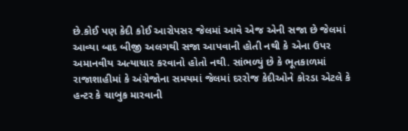છે.કોઈ પણ કેદી કોઈ આરોપસર જેલમાં આવે એજ એની સજા છે જેલમાં આવ્યા બાદ બીજી અલગથી સજા આપવાની હોતી નથી કે એના ઉપર અમાનવીય અત્યાચાર કરવાનો હોતો નથી. સાંભળ્યું છે કે ભૂતકાળમાં રાજાશાહીમાં કે અંગ્રેજોના સમયમાં જેલમાં દરરોજ કેદીઓને કોરડા એટલે કે હન્ટર કે ચાબુક મારવાની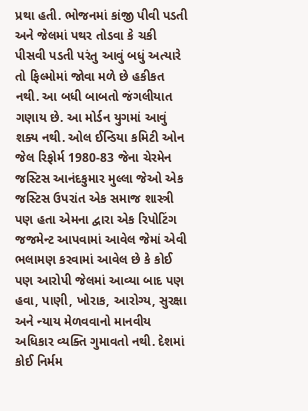પ્રથા હતી. ભોજનમાં કાંજી પીવી પડતી અને જેલમાં પથર તોડવા કે ચકી પીસવી પડતી પરંતુ આવું બધું અત્યારે તો ફિલ્મોમાં જોવા મળે છે હકીકત નથી. આ બધી બાબતો જંગલીયાત ગણાય છે. આ મોર્ડન યુગમાં આવું શક્ય નથી. ઓલ ઈન્ડિયા કમિટી ઓન જેલ રિફોર્મ 1980-83 જેના ચેરમેન જસ્ટિસ આનંદકુમાર મુલ્લા જેઓ એક જસ્ટિસ ઉપરાંત એક સમાજ શાસ્ત્રી પણ હતા એમના દ્વારા એક રિપોટિંગ જજમેન્ટ આપવામાં આવેલ જેમાં એવી ભલામણ કરવામાં આવેલ છે કે કોઈ પણ આરોપી જેલમાં આવ્યા બાદ પણ હવા, પાણી, ખોરાક, આરોગ્ય, સુરક્ષા અને ન્યાય મેળવવાનો માનવીય અધિકાર વ્યક્તિ ગુમાવતો નથી. દેશમાં કોઈ નિર્મમ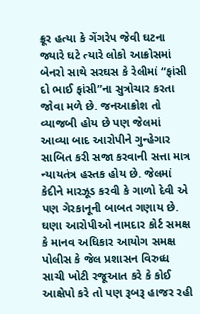ક્રૂર હત્યા કે ગેંગરેપ જેવી ઘટના જ્યારે ઘટે ત્યારે લોકો આક્રોસમાં બેનરો સાથે સરઘસ કે રેલીમાં “ફાંસી દો ભાઈ ફાંસી”ના સુત્રોચાર કરતા જોવા મળે છે. જનઆક્રોશ તો વ્યાજબી હોય છે પણ જેલમાં આવ્યા બાદ આરોપીને ગુન્હેગાર સાબિત કરી સજા કરવાની સત્તા માત્ર ન્યાયતંત્ર હસ્તક હોય છે. જેલમાં કેદીને મારઝૂડ કરવી કે ગાળો દેવી એ પણ ગેરકાનૂની બાબત ગણાય છે. ઘણા આરોપીઓ નામદાર કોર્ટ સમક્ષ કે માનવ અધિકાર આયોગ સમક્ષ પોલીસ કે જેલ પ્રશાસન વિરુધ્ધ સાચી ખોટી રજૂઆત કરે કે કોઈ આક્ષેપો કરે તો પણ રૂબરૂ હાજર રહી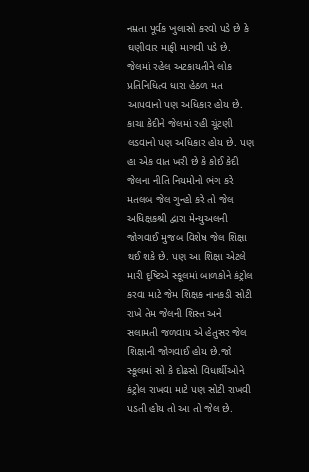નમ્રતા પૂર્વક ખુલાસો કરવો પડે છે કે ઘણીવાર માફી માગવી પડે છે. જેલમાં રહેલ અટકાયતીને લોક પ્રતિનિધિત્વ ધારા હેઠળ મત આપવાનો પણ અધિકાર હોય છે. કાચા કેદીને જેલમાં રહી ચૂંટણી લડવાનો પણ અધિકાર હોય છે. પણ હા એક વાત ખરી છે કે કોઈ કેદી જેલના નીતિ નિયમોનો ભંગ કરે મતલબ જેલ ગુન્હો કરે તો જેલ અધિક્ષકશ્રી દ્વારા મેન્યુઅલની જોગવાઈ મુજબ વિશેષ જેલ શિક્ષા થઈ શકે છે. પણ આ શિક્ષા એટલે મારી દૃષ્ટિએ સ્કૂલમાં બાળકોને કંટ્રોલ કરવા માટે જેમ શિક્ષક નાનકડી સોટી રાખે તેમ જેલની શિસ્ત અને સલામતી જળવાય એ હેતુસર જેલ શિક્ષાની જોગવાઈ હોય છે.જો સ્કૂલમાં સો કે દોઢસો વિધાર્થીઓને કંટ્રોલ રાખવા માટે પણ સોટી રાખવી પડતી હોય તો આ તો જેલ છે.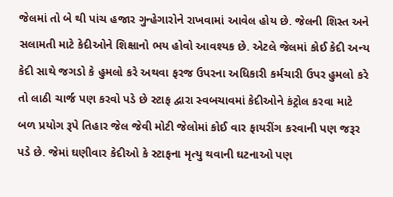જેલમાં તો બે થી પાંચ હજાર ગુન્હેગારોને રાખવામાં આવેલ હોય છે. જેલની શિસ્ત અને સલામતી માટે કેદીઓને શિક્ષાનો ભય હોવો આવશ્યક છે. એટલે જેલમાં કોઈ કેદી અન્ય કેદી સાથે જગડો કે હુમલો કરે અથવા ફરજ ઉપરના અધિકારી કર્મચારી ઉપર હુમલો કરે તો લાઠી ચાર્જ પણ કરવો પડે છે સ્ટાફ દ્વારા સ્વબચાવમાં કેદીઓને કંટ્રોલ કરવા માટે બળ પ્રયોગ રૂપે તિહાર જેલ જેવી મોટી જેલોમાં કોઈ વાર ફાયરીંગ કરવાની પણ જરૂર પડે છે. જેમાં ઘણીવાર કેદીઓ કે સ્ટાફના મૃત્યુ થવાની ઘટનાઓ પણ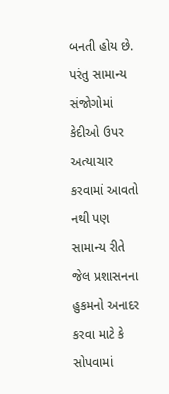બનતી હોય છે. પરંતુ સામાન્ય સંજોગોમાં કેદીઓ ઉપર અત્યાચાર કરવામાં આવતો નથી પણ સામાન્ય રીતે જેલ પ્રશાસનના હુકમનો અનાદર કરવા માટે કે સોપવામાં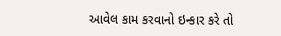આવેલ કામ કરવાનો ઇન્કાર કરે તો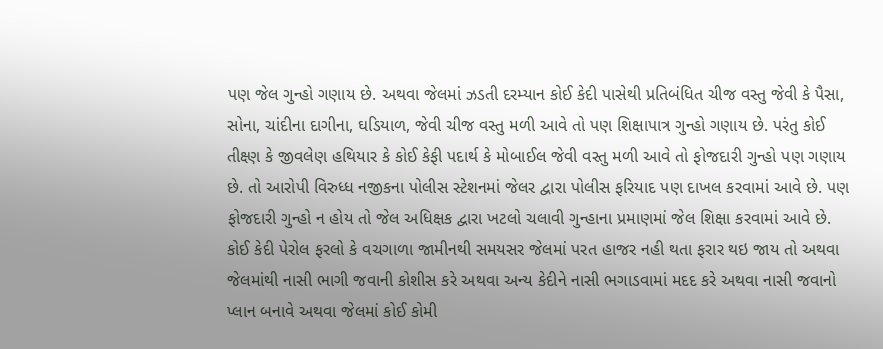પણ જેલ ગુન્હો ગણાય છે. અથવા જેલમાં ઝડતી દરમ્યાન કોઈ કેદી પાસેથી પ્રતિબંધિત ચીજ વસ્તુ જેવી કે પૈસા, સોના, ચાંદીના દાગીના, ઘડિયાળ, જેવી ચીજ વસ્તુ મળી આવે તો પણ શિક્ષાપાત્ર ગુન્હો ગણાય છે. પરંતુ કોઈ તીક્ષ્ણ કે જીવલેણ હથિયાર કે કોઈ કેફી પદાર્થ કે મોબાઈલ જેવી વસ્તુ મળી આવે તો ફોજદારી ગુન્હો પણ ગણાય છે. તો આરોપી વિરુધ્ધ નજીકના પોલીસ સ્ટેશનમાં જેલર દ્વારા પોલીસ ફરિયાદ પણ દાખલ કરવામાં આવે છે. પણ ફોજદારી ગુન્હો ન હોય તો જેલ અધિક્ષક દ્વારા ખટલો ચલાવી ગુન્હાના પ્રમાણમાં જેલ શિક્ષા કરવામાં આવે છે. કોઈ કેદી પેરોલ ફરલો કે વચગાળા જામીનથી સમયસર જેલમાં પરત હાજર નહી થતા ફરાર થઇ જાય તો અથવા જેલમાંથી નાસી ભાગી જવાની કોશીસ કરે અથવા અન્ય કેદીને નાસી ભગાડવામાં મદદ કરે અથવા નાસી જવાનો પ્લાન બનાવે અથવા જેલમાં કોઈ કોમી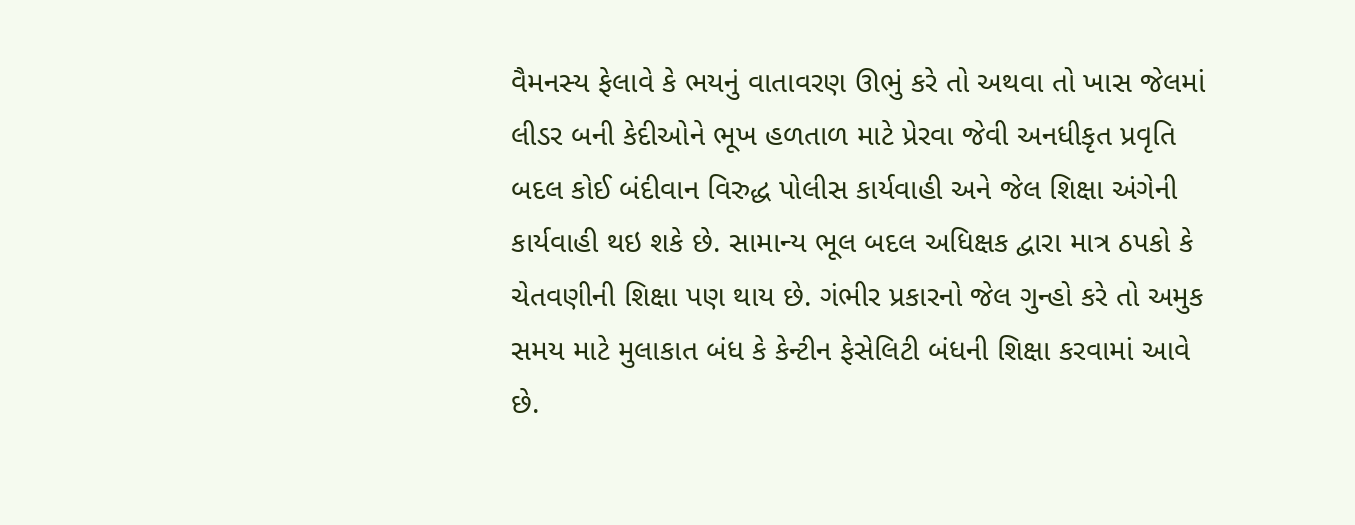વૈમનસ્ય ફેલાવે કે ભયનું વાતાવરણ ઊભું કરે તો અથવા તો ખાસ જેલમાં લીડર બની કેદીઓને ભૂખ હળતાળ માટે પ્રેરવા જેવી અનધીકૃત પ્રવૃતિ બદલ કોઈ બંદીવાન વિરુદ્ધ પોલીસ કાર્યવાહી અને જેલ શિક્ષા અંગેની કાર્યવાહી થઇ શકે છે. સામાન્ય ભૂલ બદલ અધિક્ષક દ્વારા માત્ર ઠપકો કે ચેતવણીની શિક્ષા પણ થાય છે. ગંભીર પ્રકારનો જેલ ગુન્હો કરે તો અમુક સમય માટે મુલાકાત બંધ કે કેન્ટીન ફેસેલિટી બંધની શિક્ષા કરવામાં આવે છે.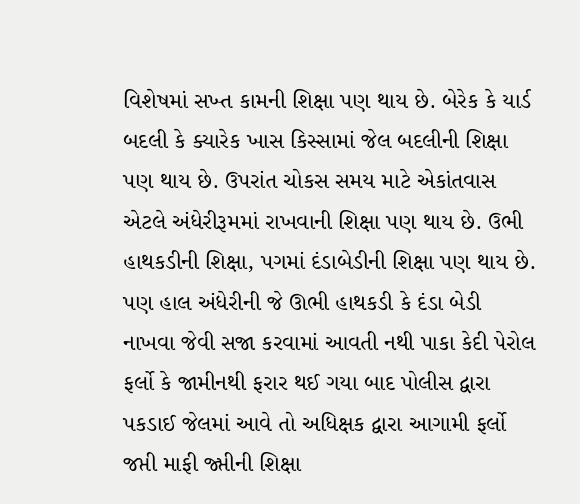વિશેષમાં સખ્ત કામની શિક્ષા પણ થાય છે. બેરેક કે યાર્ડ બદલી કે ક્યારેક ખાસ કિસ્સામાં જેલ બદલીની શિક્ષા પણ થાય છે. ઉપરાંત ચોકસ સમય માટે એકાંતવાસ એટલે અંધેરીરૂમમાં રાખવાની શિક્ષા પણ થાય છે. ઉભી હાથકડીની શિક્ષા, પગમાં દંડાબેડીની શિક્ષા પણ થાય છે. પણ હાલ અંધેરીની જે ઊભી હાથકડી કે દંડા બેડી નાખવા જેવી સજા કરવામાં આવતી નથી પાકા કેદી પેરોલ ફર્લો કે જામીનથી ફરાર થઈ ગયા બાદ પોલીસ દ્વારા પકડાઈ જેલમાં આવે તો અધિક્ષક દ્વારા આગામી ફર્લો જપ્તી માફી જ્પ્તીની શિક્ષા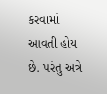કરવામાં આવતી હોય છે. પરંતુ અત્રે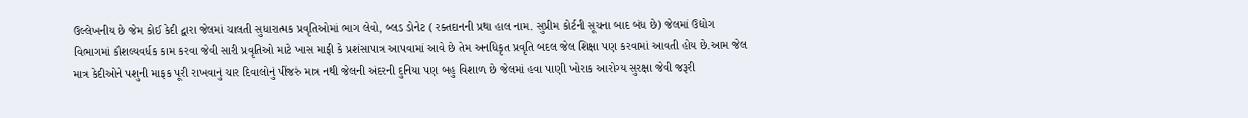ઉલ્લેખનીય છે જેમ કોઈ કેદી દ્વારા જેલમાં ચાલતી સુધારાત્મક પ્રવૃતિઓમાં ભાગ લેવો, બ્લડ ડોનેટ ( રક્તદાનની પ્રથા હાલ નામ. સુપ્રીમ કોર્ટની સૂચના બાદ બંધ છે) જેલમાં ઉદ્યોગ વિભાગમાં કૌશલ્યવર્ધક કામ કરવા જેવી સારી પ્રવૃતિઓ માટે ખાસ માફી કે પ્રશંસાપાત્ર આપવામાં આવે છે તેમ અનધિકૃત પ્રવૃતિ બદલ જેલ શિક્ષા પણ કરવામાં આવતી હોય છે.આમ જેલ માત્ર કેદીઓને પશુની માફક પૂરી રાખવાનું ચાર દિવાલોનું પીંજરું માત્ર નથી જેલની અંદરની દુનિયા પણ બહુ વિશાળ છે જેલમાં હવા પાણી ખોરાક આરોગ્ય સુરક્ષા જેવી જરૂરી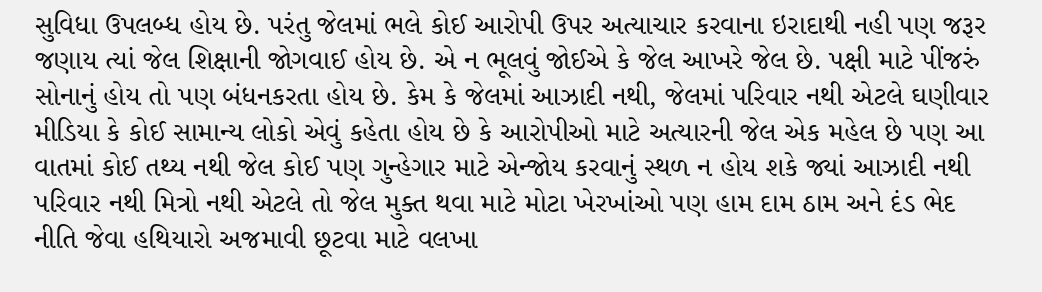સુવિધા ઉપલબ્ધ હોય છે. પરંતુ જેલમાં ભલે કોઈ આરોપી ઉપર અત્યાચાર કરવાના ઇરાદાથી નહી પણ જરૂર જણાય ત્યાં જેલ શિક્ષાની જોગવાઈ હોય છે. એ ન ભૂલવું જોઈએ કે જેલ આખરે જેલ છે. પક્ષી માટે પીંજરું સોનાનું હોય તો પણ બંધનકરતા હોય છે. કેમ કે જેલમાં આઝાદી નથી, જેલમાં પરિવાર નથી એટલે ઘણીવાર મીડિયા કે કોઈ સામાન્ય લોકો એવું કહેતા હોય છે કે આરોપીઓ માટે અત્યારની જેલ એક મહેલ છે પણ આ વાતમાં કોઈ તથ્ય નથી જેલ કોઈ પણ ગુન્હેગાર માટે એન્જોય કરવાનું સ્થળ ન હોય શકે જ્યાં આઝાદી નથી પરિવાર નથી મિત્રો નથી એટલે તો જેલ મુક્ત થવા માટે મોટા ખેરખાંઓ પણ હામ દામ ઠામ અને દંડ ભેદ નીતિ જેવા હથિયારો અજમાવી છૂટવા માટે વલખા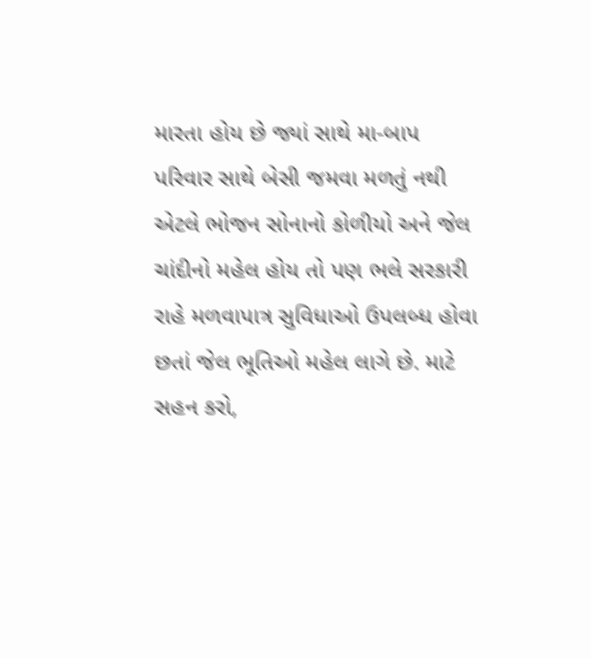મારતા હોય છે જ્યાં સાથે મા-બાપ પરિવાર સાથે બેસી જમવા મળતું નથી એટલે ભોજન સોનાનો કોળીયો અને જેલ ચાંદીનો મહેલ હોય તો પણ ભલે સરકારી રાહે મળવાપાત્ર સુવિધાઓ ઉપલબ્ધ હોવા છતાં જેલ ભૂતિઓ મહેલ લાગે છે. માટે સહન કરો,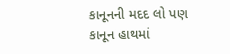કાનૂનની મદદ લો પણ કાનૂન હાથમાં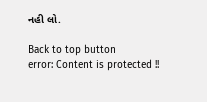નહી લો.

Back to top button
error: Content is protected !!